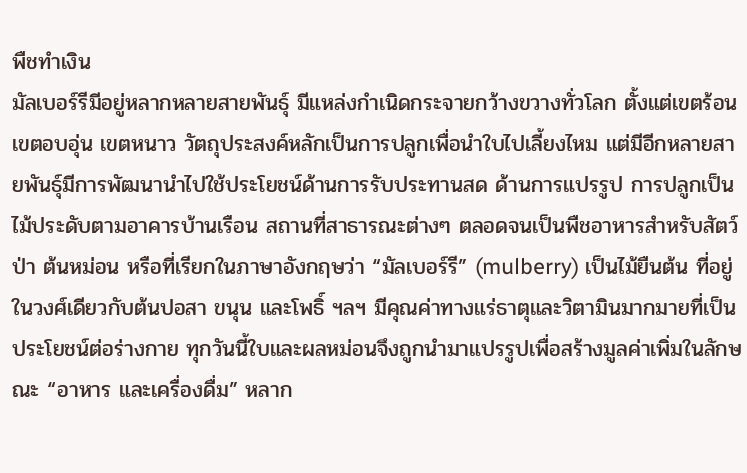พืชทำเงิน
มัลเบอร์รีมีอยู่หลากหลายสายพันธุ์ มีแหล่งกำเนิดกระจายกว้างขวางทั่วโลก ตั้งแต่เขตร้อน เขตอบอุ่น เขตหนาว วัตถุประสงค์หลักเป็นการปลูกเพื่อนำใบไปเลี้ยงไหม แต่มีอีกหลายสายพันธุ์มีการพัฒนานำไปใช้ประโยชน์ด้านการรับประทานสด ด้านการแปรรูป การปลูกเป็นไม้ประดับตามอาคารบ้านเรือน สถานที่สาธารณะต่างๆ ตลอดจนเป็นพืชอาหารสำหรับสัตว์ป่า ต้นหม่อน หรือที่เรียกในภาษาอังกฤษว่า “มัลเบอร์รี” (mulberry) เป็นไม้ยืนต้น ที่อยู่ในวงศ์เดียวกับต้นปอสา ขนุน และโพธิ์ ฯลฯ มีคุณค่าทางแร่ธาตุและวิตามินมากมายที่เป็นประโยชน์ต่อร่างกาย ทุกวันนี้ใบและผลหม่อนจึงถูกนำมาแปรรูปเพื่อสร้างมูลค่าเพิ่มในลักษณะ “อาหาร และเครื่องดื่ม” หลาก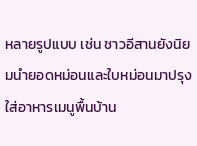หลายรูปแบบ เช่น ชาวอีสานยังนิยมนำยอดหม่อนและใบหม่อนมาปรุงใส่อาหารเมนูพื้นบ้าน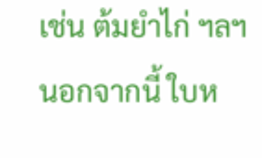เช่น ต้มยำไก่ ฯลฯ นอกจากนี้ ใบห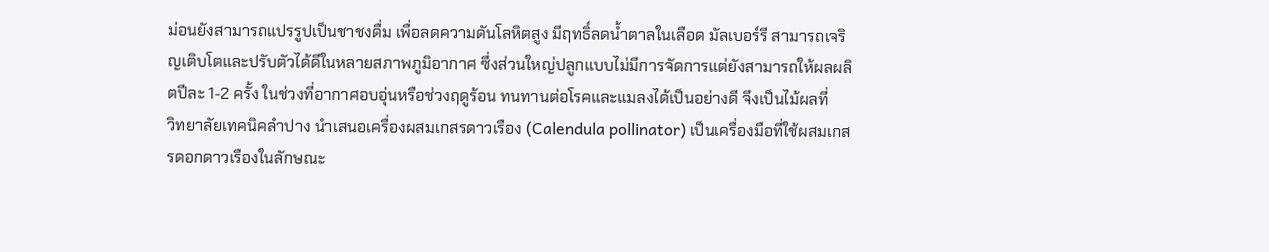ม่อนยังสามารถแปรรูปเป็นชาชงดื่ม เพื่อลดความดันโลหิตสูง มีฤทธิ์ลดน้ำตาลในเลือด มัลเบอร์รี สามารถเจริญเติบโตและปรับตัวได้ดีในหลายสภาพภูมิอากาศ ซึ่งส่วนใหญ่ปลูกแบบไม่มีการจัดการแต่ยังสามารถให้ผลผลิตปีละ 1-2 ครั้ง ในช่วงที่อากาศอบอุ่นหรือช่วงฤดูร้อน ทนทานต่อโรคและแมลงได้เป็นอย่างดี จึงเป็นไม้ผลที่
วิทยาลัยเทคนิคลำปาง นำเสนอเครื่องผสมเกสรดาวเรือง (Calendula pollinator) เป็นเครื่องมือที่ใช้ผสมเกสรดอกดาวเรืองในลักษณะ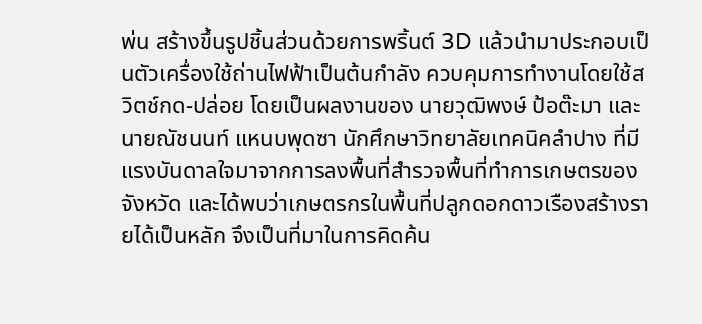พ่น สร้างขึ้นรูปชิ้นส่วนด้วยการพริ้นต์ 3D แล้วนำมาประกอบเป็นตัวเครื่องใช้ถ่านไฟฟ้าเป็นต้นกำลัง ควบคุมการทำงานโดยใช้สวิตช์กด-ปล่อย โดยเป็นผลงานของ นายวุฒิพงษ์ ป้อต๊ะมา และ นายณัชนนท์ แหนบพุดซา นักศึกษาวิทยาลัยเทคนิคลำปาง ที่มีแรงบันดาลใจมาจากการลงพื้นที่สำรวจพื้นที่ทำการเกษตรของจังหวัด และได้พบว่าเกษตรกรในพื้นที่ปลูกดอกดาวเรืองสร้างรายได้เป็นหลัก จึงเป็นที่มาในการคิดค้น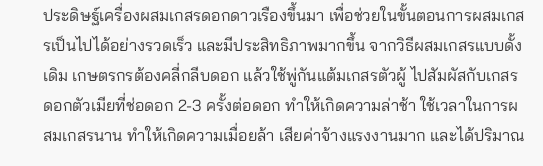ประดิษฐ์เครื่องผสมเกสรดอกดาวเรืองขึ้นมา เพื่อช่วยในขั้นตอนการผสมเกสรเป็นไปได้อย่างรวดเร็ว และมีประสิทธิภาพมากขึ้น จากวิธีผสมเกสรแบบดั้งเดิม เกษตรกรต้องคลี่กลีบดอก แล้วใช้พู่กันแต้มเกสรตัวผู้ ไปสัมผัสกับเกสรดอกตัวเมียที่ช่อดอก 2-3 ครั้งต่อดอก ทำให้เกิดความล่าช้า ใช้เวลาในการผสมเกสรนาน ทำให้เกิดความเมื่อยล้า เสียค่าจ้างแรงงานมาก และได้ปริมาณ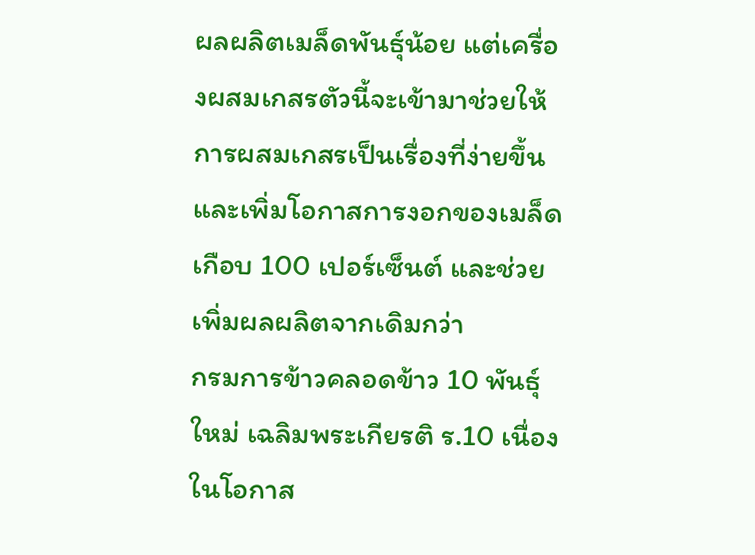ผลผลิตเมล็ดพันธุ์น้อย แต่เครื่องผสมเกสรตัวนี้จะเข้ามาช่วยให้การผสมเกสรเป็นเรื่องที่ง่ายขึ้น และเพิ่มโอกาสการงอกของเมล็ดเกือบ 100 เปอร์เซ็นต์ และช่วยเพิ่มผลผลิตจากเดิมกว่า
กรมการข้าวคลอดข้าว 10 พันธุ์ใหม่ เฉลิมพระเกียรติ ร.10 เนื่องในโอกาส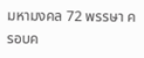มหามงคล 72 พรรษา ครอบค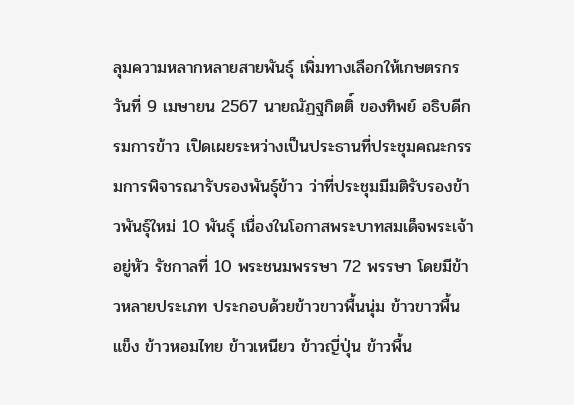ลุมความหลากหลายสายพันธุ์ เพิ่มทางเลือกให้เกษตรกร วันที่ 9 เมษายน 2567 นายณัฏฐกิตติ์ ของทิพย์ อธิบดีกรมการข้าว เปิดเผยระหว่างเป็นประธานที่ประชุมคณะกรรมการพิจารณารับรองพันธุ์ข้าว ว่าที่ประชุมมีมติรับรองข้าวพันธุ์ใหม่ 10 พันธุ์ เนื่องในโอกาสพระบาทสมเด็จพระเจ้าอยู่หัว รัชกาลที่ 10 พระชนมพรรษา 72 พรรษา โดยมีข้าวหลายประเภท ประกอบด้วยข้าวขาวพื้นนุ่ม ข้าวขาวพื้นแข็ง ข้าวหอมไทย ข้าวเหนียว ข้าวญี่ปุ่น ข้าวพื้น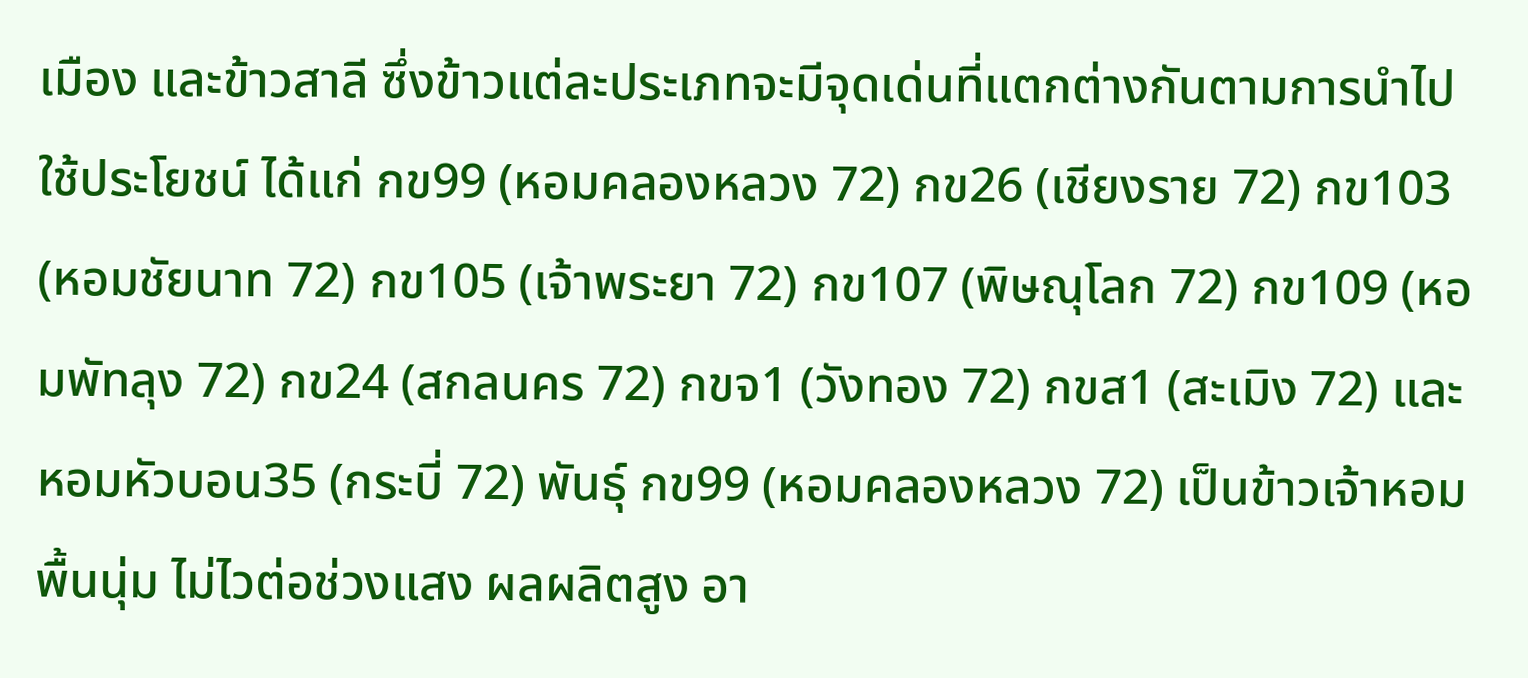เมือง และข้าวสาลี ซึ่งข้าวแต่ละประเภทจะมีจุดเด่นที่แตกต่างกันตามการนำไปใช้ประโยชน์ ได้แก่ กข99 (หอมคลองหลวง 72) กข26 (เชียงราย 72) กข103 (หอมชัยนาท 72) กข105 (เจ้าพระยา 72) กข107 (พิษณุโลก 72) กข109 (หอมพัทลุง 72) กข24 (สกลนคร 72) กขจ1 (วังทอง 72) กขส1 (สะเมิง 72) และ หอมหัวบอน35 (กระบี่ 72) พันธุ์ กข99 (หอมคลองหลวง 72) เป็นข้าวเจ้าหอมพื้นนุ่ม ไม่ไวต่อช่วงแสง ผลผลิตสูง อา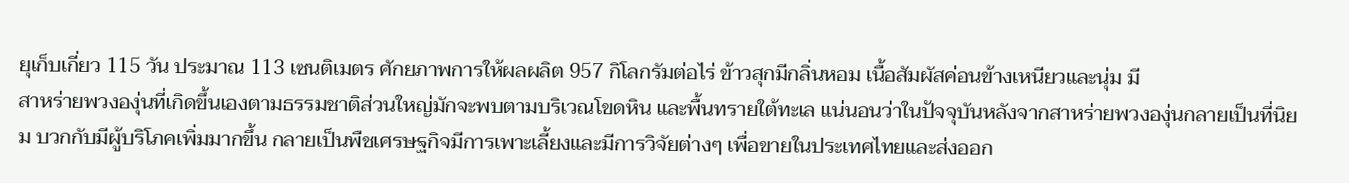ยุเก็บเกี่ยว 115 วัน ประมาณ 113 เซนติเมตร ศักยภาพการให้ผลผลิต 957 กิโลกรัมต่อไร่ ข้าวสุกมีกลิ่นหอม เนื้อสัมผัสค่อนข้างเหนียวและนุ่ม มี
สาหร่ายพวงองุ่นที่เกิดขึ้นเองตามธรรมชาติส่วนใหญ่มักจะพบตามบริเวณโขดหิน และพื้นทรายใต้ทะเล แน่นอนว่าในปัจจุบันหลังจากสาหร่ายพวงองุ่นกลายเป็นที่นิยม บวกกับมีผู้บริโภคเพิ่มมากขึ้น กลายเป็นพืชเศรษฐกิจมีการเพาะเลี้ยงและมีการวิจัยต่างๆ เพื่อขายในประเทศไทยและส่งออก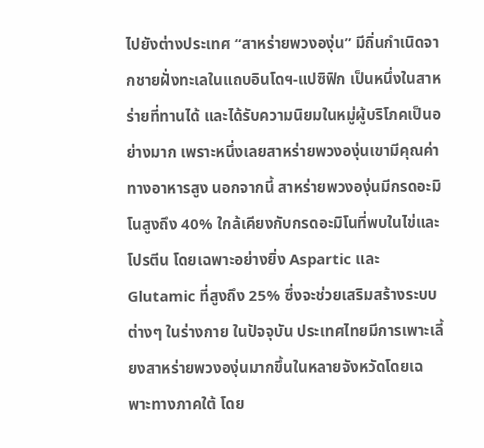ไปยังต่างประเทศ “สาหร่ายพวงองุ่น” มีถิ่นกำเนิดจากชายฝั่งทะเลในแถบอินโดฯ-แปซิฟิก เป็นหนึ่งในสาหร่ายที่ทานได้ และได้รับความนิยมในหมู่ผู้บริโภคเป็นอย่างมาก เพราะหนึ่งเลยสาหร่ายพวงองุ่นเขามีคุณค่าทางอาหารสูง นอกจากนี้ สาหร่ายพวงองุ่นมีกรดอะมิโนสูงถึง 40% ใกล้เคียงกับกรดอะมิโนที่พบในไข่และโปรตีน โดยเฉพาะอย่างยิ่ง Aspartic และ Glutamic ที่สูงถึง 25% ซึ่งจะช่วยเสริมสร้างระบบต่างๆ ในร่างกาย ในปัจจุบัน ประเทศไทยมีการเพาะเลี้ยงสาหร่ายพวงองุ่นมากขึ้นในหลายจังหวัดโดยเฉพาะทางภาคใต้ โดย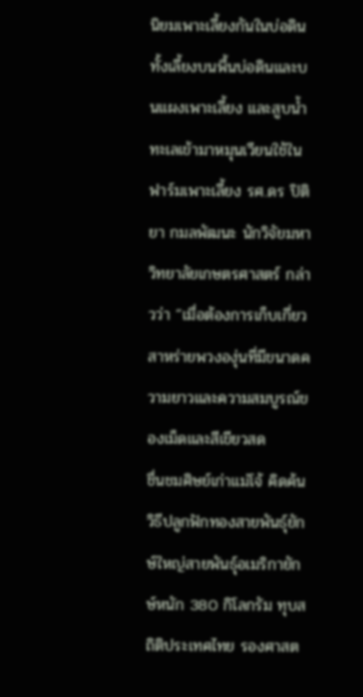นิยมเพาะเลี้ยงกันในบ่อดิน ทั้งเลี้ยงบนพื้นบ่อดินและบนแผงเพาะเลี้ยง และสูบน้ำทะเลเข้ามาหมุนเวียนใช้ในฟาร์มเพาะเลี้ยง รศ.ดร ปิติยา กมลพัฒนะ นักวิจัยมหาวิทยาลัยเกษตรศาสตร์ กล่าวว่า “เมื่อต้องการเก็บเกี่ยวสาหร่ายพวงองุ่นที่มีขนาดความยาวและความสมบูรณ์ของเม็ดและสีเขียวสด
ชื่นชมศิษย์เก่าแม่โจ้ คิดค้นวิธีปลูกฟักทองสายพันธุ์ยักษ์ใหญ่สายพันธุ์อเมริกายักษ์หนัก 380 กิโลกรัม ทุบสถิติประเทศไทย รองศาสต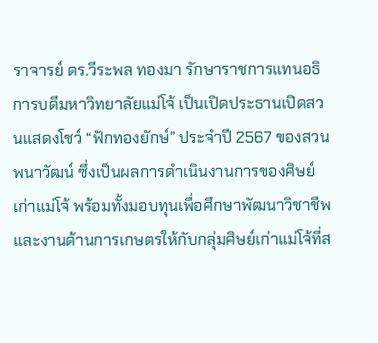ราจารย์ ดร.วีระพล ทองมา รักษาราชการแทนอธิการบดีมหาวิทยาลัยแม่โจ้ เป็นเปิดประธานเปิดสวนแสดงโชว์ “ฟักทองยักษ์” ประจำปี 2567 ของสวนพนาวัฒน์ ซึ่งเป็นผลการดำเนินงานการของศิษย์เก่าแม่โจ้ พร้อมทั้งมอบทุนเพื่อศึกษาพัฒนาวิชาชีพและงานด้านการเกษตรให้กับกลุ่มศิษย์เก่าแม่โจ้ที่ส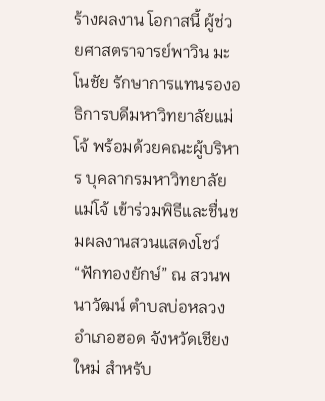ร้างผลงาน โอกาสนี้ ผู้ช่วยศาสตราจารย์พาวิน มะโนชัย รักษาการแทนรองอธิการบดีมหาวิทยาลัยแม่โจ้ พร้อมด้วยคณะผู้บริหาร บุคลากรมหาวิทยาลัยแม่โจ้ เข้าร่วมพิธีและชื่นชมผลงานสวนแสดงโชว์ “ฟักทองยักษ์” ณ สวนพนาวัฒน์ ตำบลบ่อหลวง อำเภอฮอด จังหวัดเชียงใหม่ สำหรับ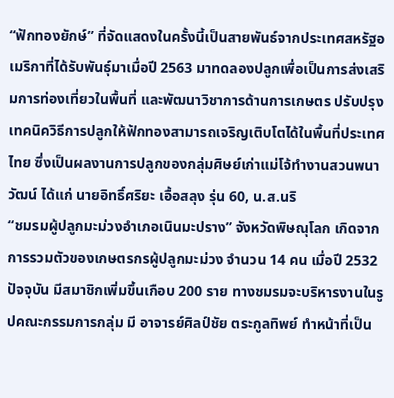“ฟักทองยักษ์” ที่จัดแสดงในครั้งนี้เป็นสายพันธ์จากประเทศสหรัฐอเมริกาที่ได้รับพันธุ์มาเมื่อปี 2563 มาทดลองปลูกเพื่อเป็นการส่งเสริมการท่องเที่ยวในพื้นที่ และพัฒนาวิชาการด้านการเกษตร ปรับปรุงเทคนิควิธีการปลูกให้ฟักทองสามารถเจริญเติบโตได้ในพื้นที่ประเทศไทย ซึ่งเป็นผลงานการปลูกของกลุ่มศิษย์เก่าแม่โจ้ทำงานสวนพนาวัฒน์ ได้แก่ นายอิทธิ์ศริยะ เอื้อสลุง รุ่น 60, น.ส.นริ
“ชมรมผู้ปลูกมะม่วงอำเภอเนินมะปราง” จังหวัดพิษณุโลก เกิดจากการรวมตัวของเกษตรกรผู้ปลูกมะม่วง จำนวน 14 คน เมื่อปี 2532 ปัจจุบัน มีสมาชิกเพิ่มขึ้นเกือบ 200 ราย ทางชมรมจะบริหารงานในรูปคณะกรรมการกลุ่ม มี อาจารย์ศิลป์ชัย ตระกูลทิพย์ ทำหน้าที่เป็น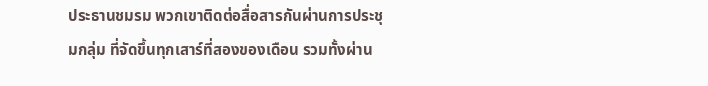ประธานชมรม พวกเขาติดต่อสื่อสารกันผ่านการประชุมกลุ่ม ที่จัดขึ้นทุกเสาร์ที่สองของเดือน รวมทั้งผ่าน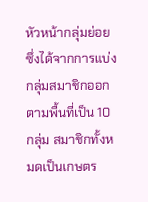หัวหน้ากลุ่มย่อย ซึ่งได้จากการแบ่งกลุ่มสมาชิกออกตามพื้นที่เป็น 10 กลุ่ม สมาชิกทั้งหมดเป็นเกษตร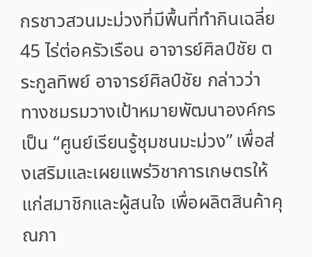กรชาวสวนมะม่วงที่มีพื้นที่ทำกินเฉลี่ย 45 ไร่ต่อครัวเรือน อาจารย์ศิลป์ชัย ตระกูลทิพย์ อาจารย์ศิลป์ชัย กล่าวว่า ทางชมรมวางเป้าหมายพัฒนาองค์กรเป็น “ศูนย์เรียนรู้ชุมชนมะม่วง” เพื่อส่งเสริมและเผยแพร่วิชาการเกษตรให้แก่สมาชิกและผู้สนใจ เพื่อผลิตสินค้าคุณภา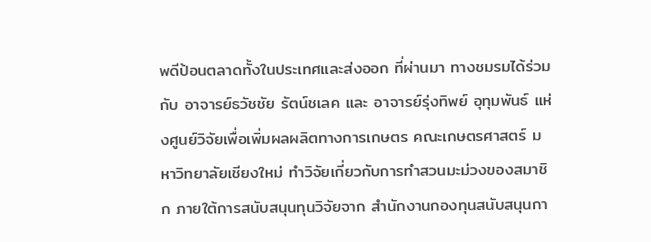พดีป้อนตลาดทั้งในประเทศและส่งออก ที่ผ่านมา ทางชมรมได้ร่วมกับ อาจารย์ธวัชชัย รัตน์ชเลค และ อาจารย์รุ่งทิพย์ อุทุมพันธ์ แห่งศูนย์วิจัยเพื่อเพิ่มผลผลิตทางการเกษตร คณะเกษตรศาสตร์ มหาวิทยาลัยเชียงใหม่ ทำวิจัยเกี่ยวกับการทำสวนมะม่วงของสมาชิก ภายใต้การสนับสนุนทุนวิจัยจาก สำนักงานกองทุนสนับสนุนกา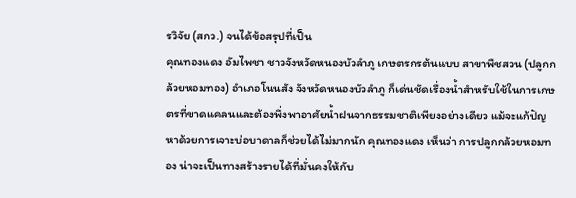รวิจัย (สกว.) จนได้ข้อสรุปที่เป็น
คุณทองแดง อัมไพชา ชาวจังหวัดหนองบัวลำภู เกษตรกรต้นแบบ สาขาพืชสวน (ปลูกกล้วยหอมทอง) อำเภอโนนสัง จังหวัดหนองบัวลำภู ก็เด่นชัดเรื่องน้ำสำหรับใช้ในการเกษตรที่ขาดแคลนและต้องพึ่งพาอาศัยน้ำฝนจากธรรมชาติเพียงอย่างเดียว แม้จะแก้ปัญหาด้วยการเจาะบ่อบาดาลก็ช่วยได้ไม่มากนัก คุณทองแดง เห็นว่า การปลูกกล้วยหอมทอง น่าจะเป็นทางสร้างรายได้ที่มั่นคงให้กับ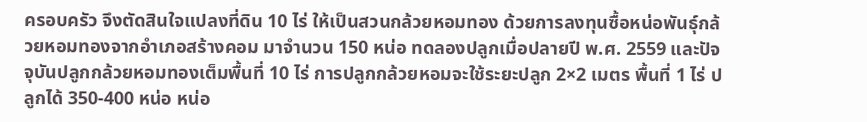ครอบครัว จึงตัดสินใจแปลงที่ดิน 10 ไร่ ให้เป็นสวนกล้วยหอมทอง ด้วยการลงทุนซื้อหน่อพันธุ์กล้วยหอมทองจากอำเภอสร้างคอม มาจำนวน 150 หน่อ ทดลองปลูกเมื่อปลายปี พ.ศ. 2559 และปัจจุบันปลูกกล้วยหอมทองเต็มพื้นที่ 10 ไร่ การปลูกกล้วยหอมจะใช้ระยะปลูก 2×2 เมตร พื้นที่ 1 ไร่ ปลูกได้ 350-400 หน่อ หน่อ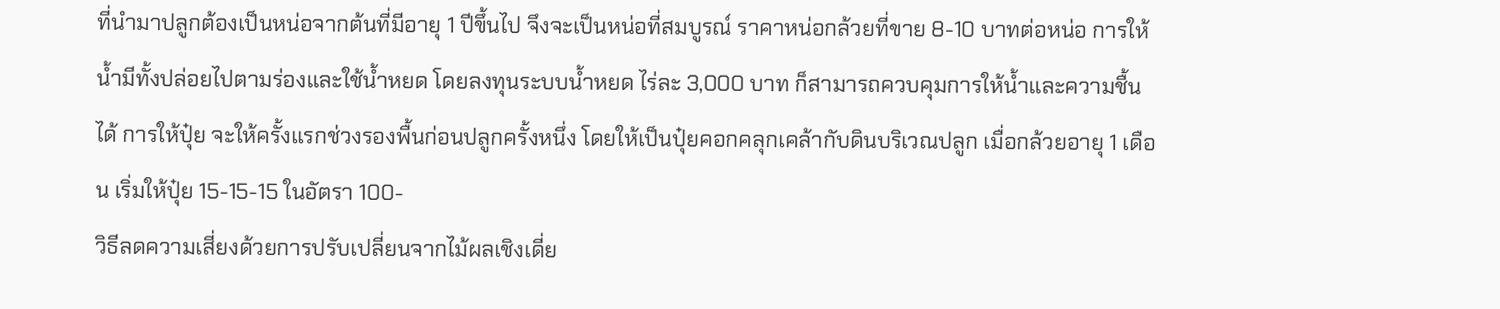ที่นำมาปลูกต้องเป็นหน่อจากต้นที่มีอายุ 1 ปีขึ้นไป จึงจะเป็นหน่อที่สมบูรณ์ ราคาหน่อกล้วยที่ขาย 8-10 บาทต่อหน่อ การให้น้ำมีทั้งปล่อยไปตามร่องและใช้น้ำหยด โดยลงทุนระบบน้ำหยด ไร่ละ 3,000 บาท ก็สามารถควบคุมการให้น้ำและความชื้นได้ การให้ปุ๋ย จะให้ครั้งแรกช่วงรองพื้นก่อนปลูกครั้งหนึ่ง โดยให้เป็นปุ๋ยคอกคลุกเคล้ากับดินบริเวณปลูก เมื่อกล้วยอายุ 1 เดือน เริ่มให้ปุ๋ย 15-15-15 ในอัตรา 100-
วิธีลดความเสี่ยงด้วยการปรับเปลี่ยนจากไม้ผลเชิงเดี่ย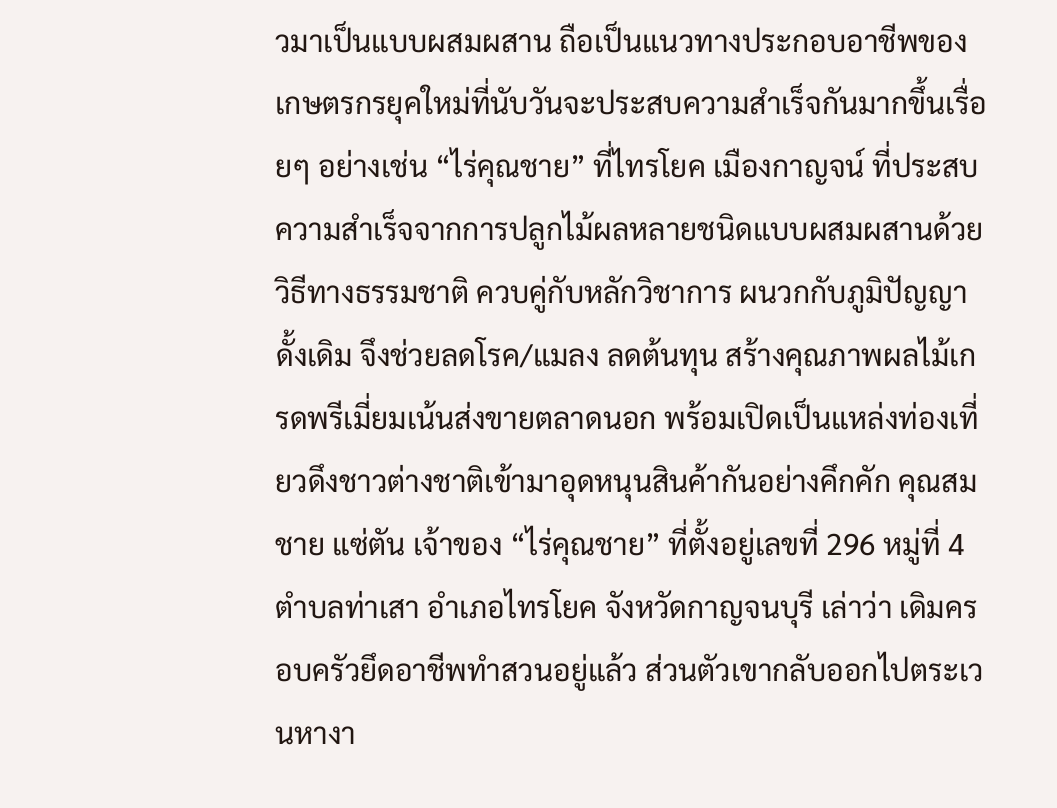วมาเป็นแบบผสมผสาน ถือเป็นแนวทางประกอบอาชีพของเกษตรกรยุคใหม่ที่นับวันจะประสบความสำเร็จกันมากขึ้นเรื่อยๆ อย่างเช่น “ไร่คุณชาย” ที่ไทรโยค เมืองกาญจน์ ที่ประสบความสำเร็จจากการปลูกไม้ผลหลายชนิดแบบผสมผสานด้วยวิธีทางธรรมชาติ ควบคู่กับหลักวิชาการ ผนวกกับภูมิปัญญาดั้งเดิม จึงช่วยลดโรค/แมลง ลดต้นทุน สร้างคุณภาพผลไม้เกรดพรีเมี่ยมเน้นส่งขายตลาดนอก พร้อมเปิดเป็นแหล่งท่องเที่ยวดึงชาวต่างชาติเข้ามาอุดหนุนสินค้ากันอย่างคึกคัก คุณสมชาย แซ่ตัน เจ้าของ “ไร่คุณชาย” ที่ตั้งอยู่เลขที่ 296 หมู่ที่ 4 ตำบลท่าเสา อำเภอไทรโยค จังหวัดกาญจนบุรี เล่าว่า เดิมครอบครัวยึดอาชีพทำสวนอยู่แล้ว ส่วนตัวเขากลับออกไปตระเวนหางา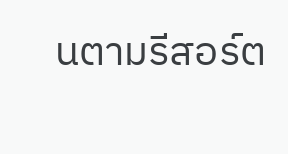นตามรีสอร์ต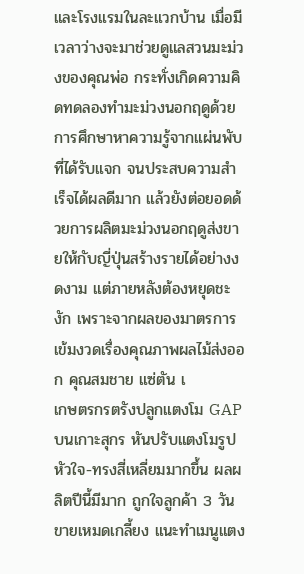และโรงแรมในละแวกบ้าน เมื่อมีเวลาว่างจะมาช่วยดูแลสวนมะม่วงของคุณพ่อ กระทั่งเกิดความคิดทดลองทำมะม่วงนอกฤดูด้วยการศึกษาหาความรู้จากแผ่นพับที่ได้รับแจก จนประสบความสำเร็จได้ผลดีมาก แล้วยังต่อยอดด้วยการผลิตมะม่วงนอกฤดูส่งขายให้กับญี่ปุ่นสร้างรายได้อย่างงดงาม แต่ภายหลังต้องหยุดชะงัก เพราะจากผลของมาตรการเข้มงวดเรื่องคุณภาพผลไม้ส่งออก คุณสมชาย แซ่ตัน เ
เกษตรกรตรังปลูกแตงโม GAP บนเกาะสุกร หันปรับแตงโมรูปหัวใจ-ทรงสี่เหลี่ยมมากขึ้น ผลผลิตปีนี้มีมาก ถูกใจลูกค้า 3 วันขายเหมดเกลี้ยง แนะทำเมนูแตง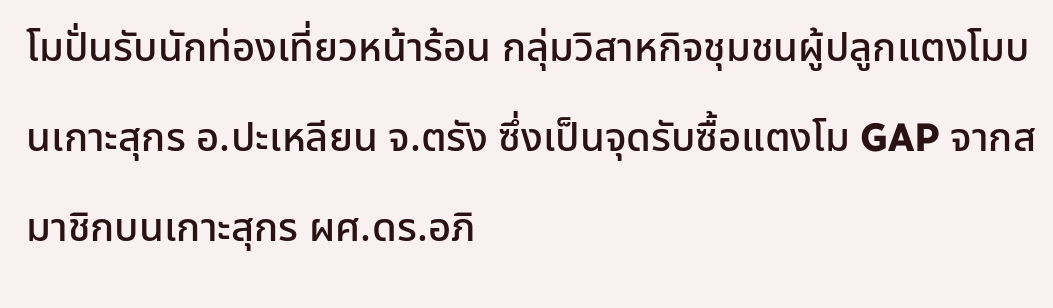โมปั่นรับนักท่องเที่ยวหน้าร้อน กลุ่มวิสาหกิจชุมชนผู้ปลูกแตงโมบนเกาะสุกร อ.ปะเหลียน จ.ตรัง ซึ่งเป็นจุดรับซื้อแตงโม GAP จากสมาชิกบนเกาะสุกร ผศ.ดร.อภิ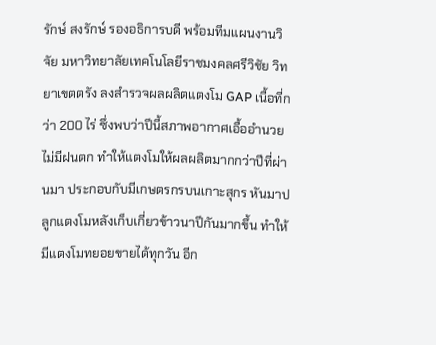รักษ์ สงรักษ์ รองอธิการบดี พร้อมทีมแผนงานวิจัย มหาวิทยาลัยเทคโนโลยีราชมงคลศรีวิชัย วิทยาเขตตรัง ลงสำรวจผลผลิตแตงโม GAP เนื้อที่กว่า 200 ไร่ ซึ่งพบว่าปีนี้สภาพอากาศเอื้ออำนวย ไม่มีฝนตก ทำให้แตงโมให้ผลผลิตมากกว่าปีที่ผ่านมา ประกอบกับมีเกษตรกรบนเกาะสุกร หันมาปลูกแตงโมหลังเก็บเกี่ยวข้าวนาปีกันมากขึ้น ทำให้มีแตงโมทยอยขายได้ทุกวัน อีก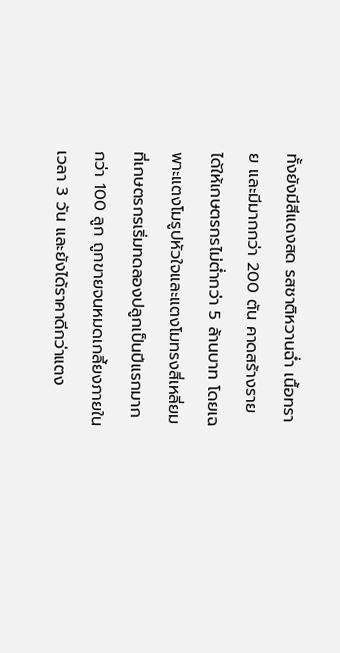ทั้งยังมีสีแดงสด รสชาติหวานฉ่ำ เนื้อทราย และมีมากกว่า 200 ตัน คาดสร้างรายได้ให้เกษตรกรไม่ต่ำกว่า 5 ล้านบาท โดยเฉพาะแตงโมรูปหัวใจและแตงโมทรงสี่เหลี่ยม ที่เกษตรกรเริ่มทดลองปลูกเป็นปีแรกมากกว่า 100 ลูก ถูกขายจนหมดเกลี้ยงภายในเวลา 3 วัน และยังได้ราคาดีกว่าแตง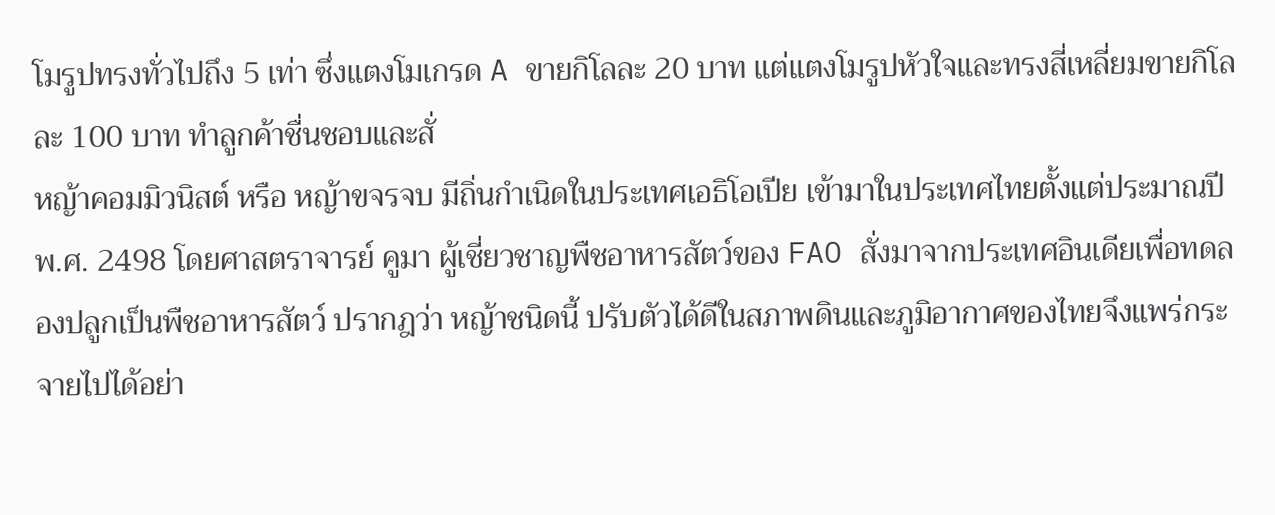โมรูปทรงทั่วไปถึง 5 เท่า ซึ่งแตงโมเกรด A ขายกิโลละ 20 บาท แต่แตงโมรูปหัวใจและทรงสี่เหลี่ยมขายกิโลละ 100 บาท ทำลูกค้าชื่นชอบและสั่
หญ้าคอมมิวนิสต์ หรือ หญ้าขจรจบ มีถิ่นกำเนิดในประเทศเอธิโอเปีย เข้ามาในประเทศไทยตั้งแต่ประมาณปี พ.ศ. 2498 โดยศาสตราจารย์ คูมา ผู้เชี่ยวชาญพืชอาหารสัตว์ของ FAO สั่งมาจากประเทศอินเดียเพื่อทดลองปลูกเป็นพืชอาหารสัตว์ ปรากฎว่า หญ้าชนิดนี้ ปรับตัวได้ดีในสภาพดินและภูมิอากาศของไทยจึงแพร่กระจายไปได้อย่า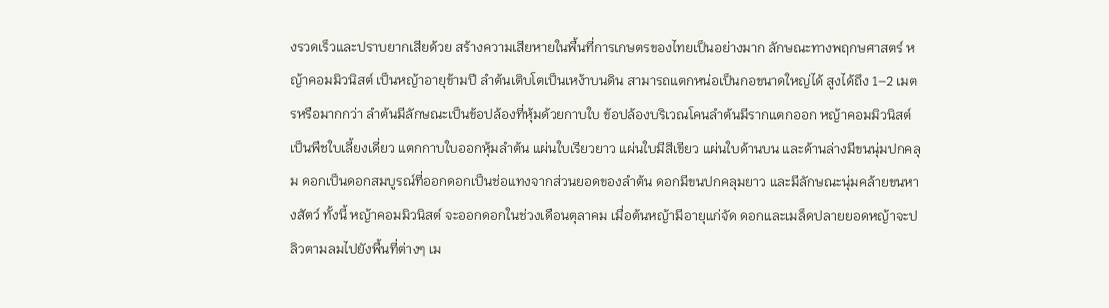งรวดเร็วและปราบยากเสียด้วย สร้างความเสียหายในพื้นที่การเกษตรของไทยเป็นอย่างมาก ลักษณะทางพฤกษศาสตร์ หญ้าคอมมิวนิสต์ เป็นหญ้าอายุข้ามปี ลำต้นเติบโตเป็นเหง้าบนดิน สามารถแตกหน่อเป็นกอขนาดใหญ่ได้ สูงได้ถึง 1–2 เมตรหรือมากกว่า ลำต้นมีลักษณะเป็นข้อปล้องที่หุ้มด้วยกาบใบ ข้อปล้องบริเวณโคนลำต้นมีรากแตกออก หญ้าคอมมิวนิสต์ เป็นพืชใบเลี้ยงเดี่ยว แตกกาบใบออกหุ้มลำต้น แผ่นใบเรียวยาว แผ่นใบมีสีเขียว แผ่นใบด้านบน และด้านล่างมีขนนุ่มปกคลุม ดอกเป็นดอกสมบูรณ์ที่ออกดอกเป็นช่อแทงจากส่วนยอดของลำต้น ดอกมีขนปกคลุมยาว และมีลักษณะนุ่มคล้ายขนหางสัตว์ ทั้งนี้ หญ้าคอมมิวนิสต์ จะออกดอกในช่วงเดือนตุลาคม เมื่อต้นหญ้ามีอายุแก่จัด ดอกและเมล็ดปลายยอดหญ้าจะปลิวตามลมไปยังพื้นที่ต่างๆ เม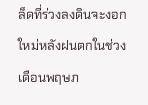ล็ดที่ร่วงลงดินจะงอกใหม่หลังฝนตกในช่วงเดือนพฤษภ